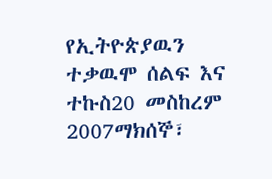የኢትዮጵያዉን ተቃዉሞ ሰልፍ እና ተኩስ20 መስከረም 2007ማክሰኞ፣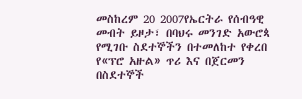መስከረም 20 2007የኤርትራ የሰብዓዊ መብት ይዞታ፣ በባህሩ መንገድ አውሮጳ የሚገቡ ስደተኞችን በተመለከተ የቀረበ የ«ፕሮ አዙል» ጥሪ እና በጀርመን በስደተኞች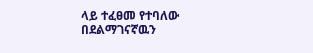ላይ ተፈፀመ የተባለው በደልማገናኛዉን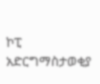ኮፒ አድርግማስታወቂያ